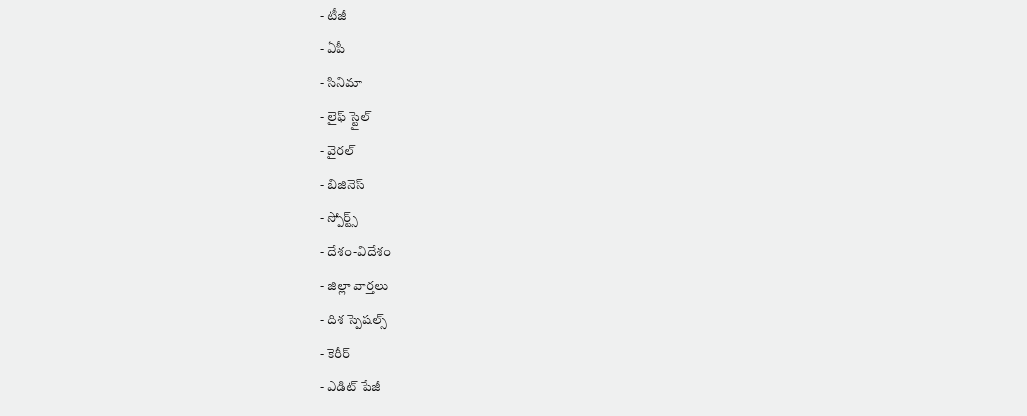- టీజీ
- ఏపీ
- సినిమా
- లైఫ్ స్టైల్
- వైరల్
- బిజినెస్
- స్పోర్ట్స్
- దేశం-విదేశం
- జిల్లా వార్తలు
- దిశ స్పెషల్స్
- కెరీర్
- ఎడిట్ పేజీ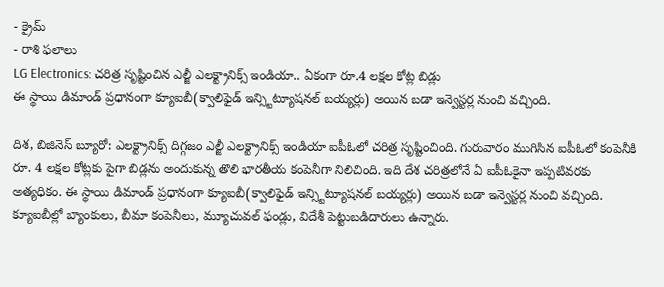- క్రైమ్
- రాశి ఫలాలు
LG Electronics: చరిత్ర సృష్టించిన ఎల్జీ ఎలక్ట్రానిక్స్ ఇండియా.. ఏకంగా రూ.4 లక్షల కోట్ల బిడ్లు
ఈ స్థాయి డిమాండ్ ప్రధానంగా క్యూఐబీ(క్వాలిఫైడ్ ఇన్స్టిట్యూషనల్ బయ్యర్లు) అయిన బడా ఇన్వెస్టర్ల నుంచి వచ్చింది.

దిశ, బిజినెస్ బ్యూరో: ఎలక్ట్రానిక్స్ దిగ్గజం ఎల్జీ ఎలక్ట్రానిక్స్ ఇండియా ఐపీఓలో చరిత్ర సృష్టించింది. గురువారం ముగిసిన ఐపీఓలో కంపెనీకి రూ. 4 లక్షల కోట్లకు పైగా బిడ్లను అందుకున్న తొలి భారతీయ కంపెనీగా నిలిచింది. ఇది దేశ చరిత్రలోనే ఏ ఐపీఓకైనా ఇప్పటివరకు అత్యధికం. ఈ స్థాయి డిమాండ్ ప్రధానంగా క్యూఐబీ(క్వాలిఫైడ్ ఇన్స్టిట్యూషనల్ బయ్యర్లు) అయిన బడా ఇన్వెస్టర్ల నుంచి వచ్చింది. క్యూఐబీల్లో బ్యాంకులు, బీమా కంపెనీలు, మ్యూచువల్ ఫండ్లు, విదేశీ పెట్టుబడిదారులు ఉన్నారు.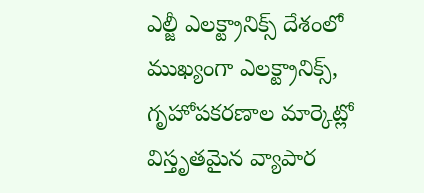ఎల్జీ ఎలక్ట్రానిక్స్ దేశంలో ముఖ్యంగా ఎలక్ట్రానిక్స్, గృహోపకరణాల మార్కెట్లో విస్తృతమైన వ్యాపార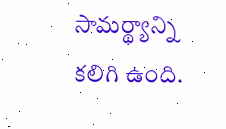సామర్థ్యాన్ని కలిగి ఉంది.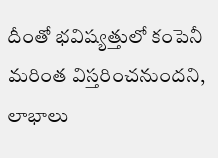దీంతో భవిష్యత్తులో కంపెనీ మరింత విస్తరించనుందని, లాభాలు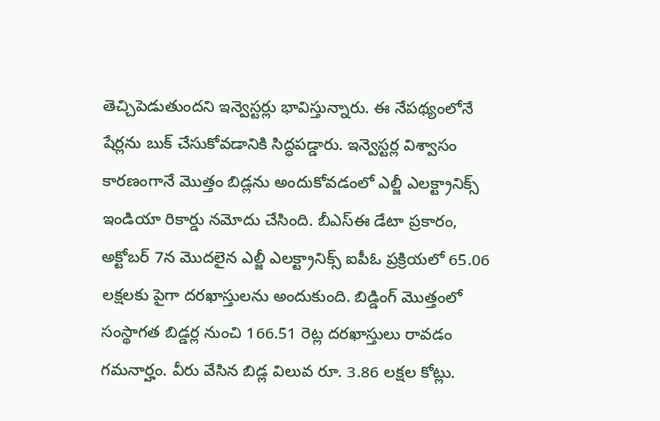తెచ్చిపెడుతుందని ఇన్వెస్టర్లు భావిస్తున్నారు. ఈ నేపథ్యంలోనే షేర్లను బుక్ చేసుకోవడానికి సిద్ధపడ్డారు. ఇన్వెస్టర్ల విశ్వాసం కారణంగానే మొత్తం బిడ్లను అందుకోవడంలో ఎల్జీ ఎలక్ట్రానిక్స్ ఇండియా రికార్డు నమోదు చేసింది. బీఎస్ఈ డేటా ప్రకారం, అక్టోబర్ 7న మొదలైన ఎల్జీ ఎలక్ట్రానిక్స్ ఐపీఓ ప్రక్రియలో 65.06 లక్షలకు పైగా దరఖాస్తులను అందుకుంది. బిడ్డింగ్ మొత్తంలో సంస్థాగత బిడ్డర్ల నుంచి 166.51 రెట్ల దరఖాస్తులు రావడం గమనార్హం. వీరు వేసిన బిడ్ల విలువ రూ. 3.86 లక్షల కోట్లు.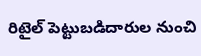రిటైల్ పెట్టుబడిదారుల నుంచి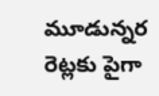మూడున్నర రెట్లకు పైగా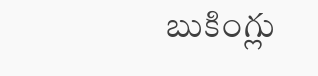బుకింగ్లు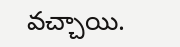వచ్చాయి.